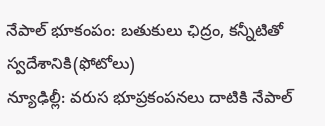నేపాల్ భూకంపం: బతుకులు ఛిద్రం, కన్నీటితో స్వదేశానికి(ఫోటోలు)
న్యూఢిల్లీ: వరుస భూప్రకంపనలు దాటికి నేపాల్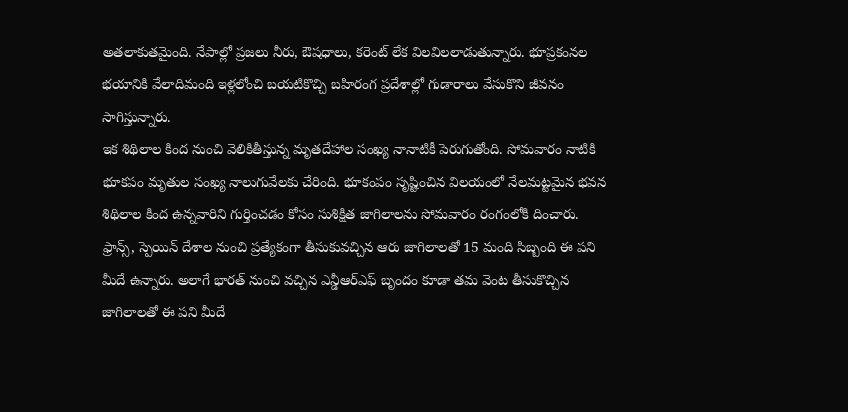అతలాకుతమైంది. నేపాల్లో ప్రజలు నీరు, ఔషధాలు, కరెంట్ లేక విలవిలలాడుతున్నారు. భూప్రకంనల భయానికి వేలాదిమంది ఇళ్లలోంచి బయటికొచ్చి బహిరంగ ప్రదేశాల్లో గుడారాలు వేసుకొని జీవనం సాగిస్తున్నారు.
ఇక శిథిలాల కింద నుంచి వెలికితీస్తున్న మృతదేహాల సంఖ్య నానాటికీ పెరుగుతోంది. సోమవారం నాటికి భూకపం మృతుల సంఖ్య నాలుగువేలకు చేరింది. భూకంపం సృష్టించిన విలయంలో నేలమట్టమైన భవన శిథిలాల కింద ఉన్నవారిని గుర్తించడం కోసం సుశిక్షిత జాగిలాలను సోమవారం రంగంలోకి దించారు.
ఫ్రాన్స్, స్పెయిన్ దేశాల నుంచి ప్రత్యేకంగా తీసుకువచ్చిన ఆరు జాగిలాలతో 15 మంది సిబ్బంది ఈ పని మీదే ఉన్నారు. అలాగే భారత్ నుంచి వచ్చిన ఎన్డీఆర్ఎఫ్ బృందం కూడా తమ వెంట తీసుకొచ్చిన జాగిలాలతో ఈ పని మీదే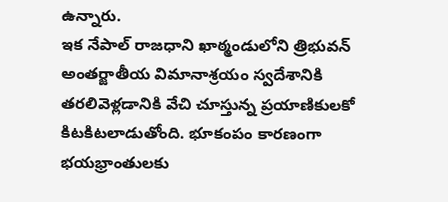ఉన్నారు.
ఇక నేపాల్ రాజధాని ఖాఠ్మండులోని త్రిభువన్ అంతర్జాతీయ విమానాశ్రయం స్వదేశానికి తరలివెళ్లడానికి వేచి చూస్తున్న ప్రయాణికులకో కిటకిటలాడుతోంది. భూకంపం కారణంగా భయభ్రాంతులకు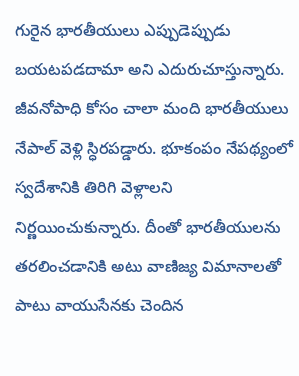గురైన భారతీయులు ఎప్పుడెప్పుడు బయటపడదామా అని ఎదురుచూస్తున్నారు.
జీవనోపాధి కోసం చాలా మంది భారతీయులు నేపాల్ వెళ్లి స్ధిరపడ్డారు. భూకంపం నేపథ్యంలో స్వదేశానికి తిరిగి వెళ్లాలని నిర్ణయించుకున్నారు. దీంతో భారతీయులను తరలించడానికి అటు వాణిజ్య విమానాలతో పాటు వాయుసేనకు చెందిన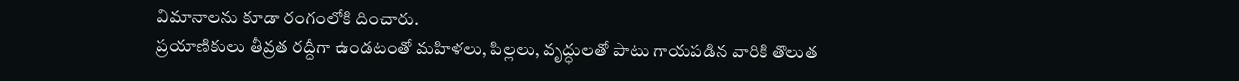విమానాలను కూడా రంగంలోకి దించారు.
ప్రయాణికులు తీవ్రత రద్దీగా ఉండటంతో మహిళలు, పిల్లలు, వృద్ధులతో పాటు గాయపడిన వారికి తొలుత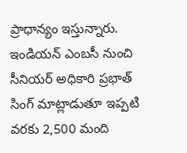ప్రాధాన్యం ఇస్తున్నారు. ఇండియన్ ఎంబసీ నుంచి సీనియర్ అధికారి ప్రభాత్ సింగ్ మాట్లాడుతూ ఇప్పటి వరకు 2,500 మంది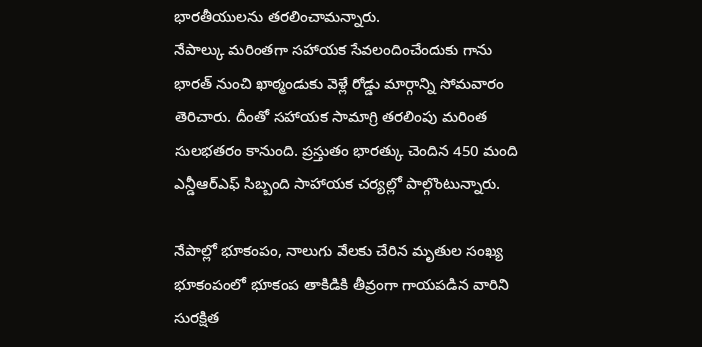భారతీయులను తరలించామన్నారు.
నేపాల్కు మరింతగా సహాయక సేవలందించేందుకు గాను భారత్ నుంచి ఖాఠ్మండుకు వెళ్లే రోడ్డు మార్గాన్ని సోమవారం తెరిచారు. దీంతో సహాయక సామాగ్రి తరలింపు మరింత సులభతరం కానుంది. ప్రస్తుతం భారత్కు చెందిన 450 మంది ఎన్డీఆర్ఎఫ్ సిబ్బంది సాహాయక చర్యల్లో పాల్గొంటున్నారు.

నేపాల్లో భూకంపం, నాలుగు వేలకు చేరిన మృతుల సంఖ్య
భూకంపంలో భూకంప తాకిడికి తీవ్రంగా గాయపడిన వారిని సురక్షిత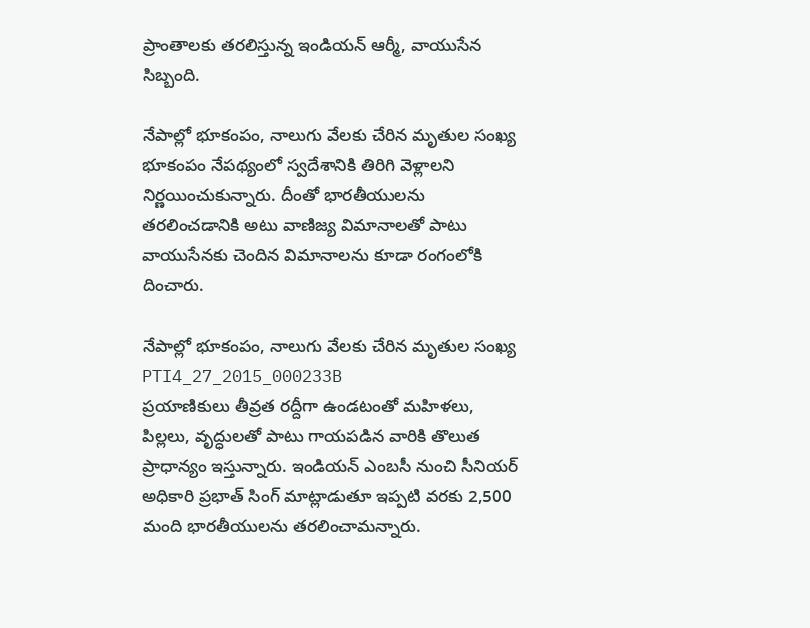ప్రాంతాలకు తరలిస్తున్న ఇండియన్ ఆర్మీ, వాయుసేన సిబ్బంది.

నేపాల్లో భూకంపం, నాలుగు వేలకు చేరిన మృతుల సంఖ్య
భూకంపం నేపథ్యంలో స్వదేశానికి తిరిగి వెళ్లాలని నిర్ణయించుకున్నారు. దీంతో భారతీయులను తరలించడానికి అటు వాణిజ్య విమానాలతో పాటు వాయుసేనకు చెందిన విమానాలను కూడా రంగంలోకి దించారు.

నేపాల్లో భూకంపం, నాలుగు వేలకు చేరిన మృతుల సంఖ్య
PTI4_27_2015_000233B
ప్రయాణికులు తీవ్రత రద్దీగా ఉండటంతో మహిళలు, పిల్లలు, వృద్ధులతో పాటు గాయపడిన వారికి తొలుత ప్రాధాన్యం ఇస్తున్నారు. ఇండియన్ ఎంబసీ నుంచి సీనియర్ అధికారి ప్రభాత్ సింగ్ మాట్లాడుతూ ఇప్పటి వరకు 2,500 మంది భారతీయులను తరలించామన్నారు.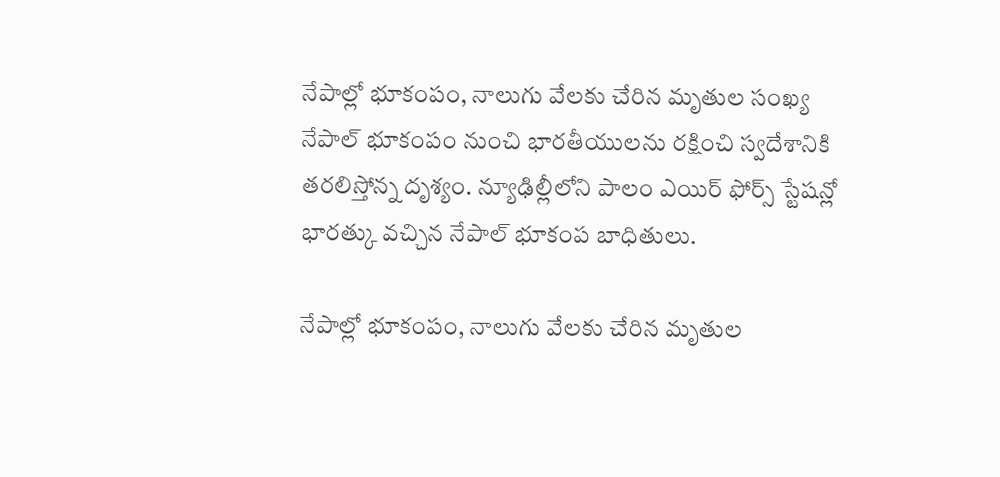నేపాల్లో భూకంపం, నాలుగు వేలకు చేరిన మృతుల సంఖ్య
నేపాల్ భూకంపం నుంచి భారతీయులను రక్షించి స్వదేశానికి తరలిస్తోన్న దృశ్యం. న్యూఢిల్లీలోని పాలం ఎయిర్ ఫోర్స్ స్టేషన్లో భారత్కు వచ్చిన నేపాల్ భూకంప బాధితులు.

నేపాల్లో భూకంపం, నాలుగు వేలకు చేరిన మృతుల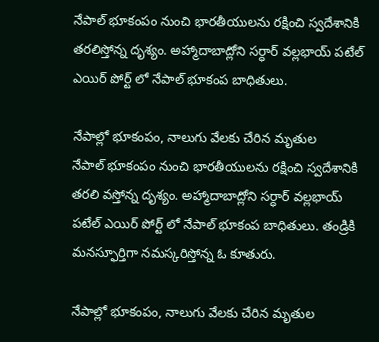నేపాల్ భూకంపం నుంచి భారతీయులను రక్షించి స్వదేశానికి తరలిస్తోన్న దృశ్యం. అహ్మాదాబాద్లోని సర్ధార్ వల్లభాయ్ పటేల్ ఎయిర్ పోర్ట్ లో నేపాల్ భూకంప బాధితులు.

నేపాల్లో భూకంపం, నాలుగు వేలకు చేరిన మృతుల
నేపాల్ భూకంపం నుంచి భారతీయులను రక్షించి స్వదేశానికి తరలి వస్తోన్న దృశ్యం. అహ్మాదాబాద్లోని సర్ధార్ వల్లభాయ్ పటేల్ ఎయిర్ పోర్ట్ లో నేపాల్ భూకంప బాధితులు. తండ్రికి మనస్ఫూర్తిగా నమస్కరిస్తోన్న ఓ కూతురు.

నేపాల్లో భూకంపం, నాలుగు వేలకు చేరిన మృతుల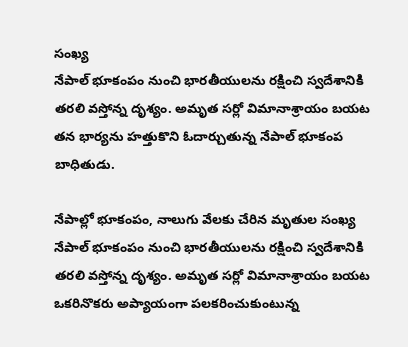సంఖ్య
నేపాల్ భూకంపం నుంచి భారతీయులను రక్షించి స్వదేశానికి తరలి వస్తోన్న దృశ్యం. అమృత సర్లో విమానాశ్రాయం బయట తన భార్యను హత్తుకొని ఓదార్చుతున్న నేపాల్ భూకంప బాధితుడు.

నేపాల్లో భూకంపం, నాలుగు వేలకు చేరిన మృతుల సంఖ్య
నేపాల్ భూకంపం నుంచి భారతీయులను రక్షించి స్వదేశానికి తరలి వస్తోన్న దృశ్యం. అమృత సర్లో విమానాశ్రాయం బయట ఒకరినొకరు అప్యాయంగా పలకరించుకుంటున్న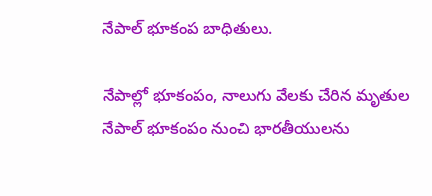నేపాల్ భూకంప బాధితులు.

నేపాల్లో భూకంపం, నాలుగు వేలకు చేరిన మృతుల
నేపాల్ భూకంపం నుంచి భారతీయులను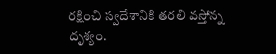రక్షించి స్వదేశానికి తరలి వస్తోన్న దృశ్యం.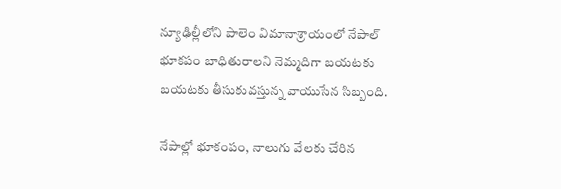న్యూఢిల్లీలోని పాలెం విమానాశ్రాయంలో నేపాల్ భూకపం బాధితురాలని నెమ్మదిగా బయటకు బయటకు తీసుకువస్తున్న వాయుసేన సిబ్బంది.

నేపాల్లో భూకంపం, నాలుగు వేలకు చేరిన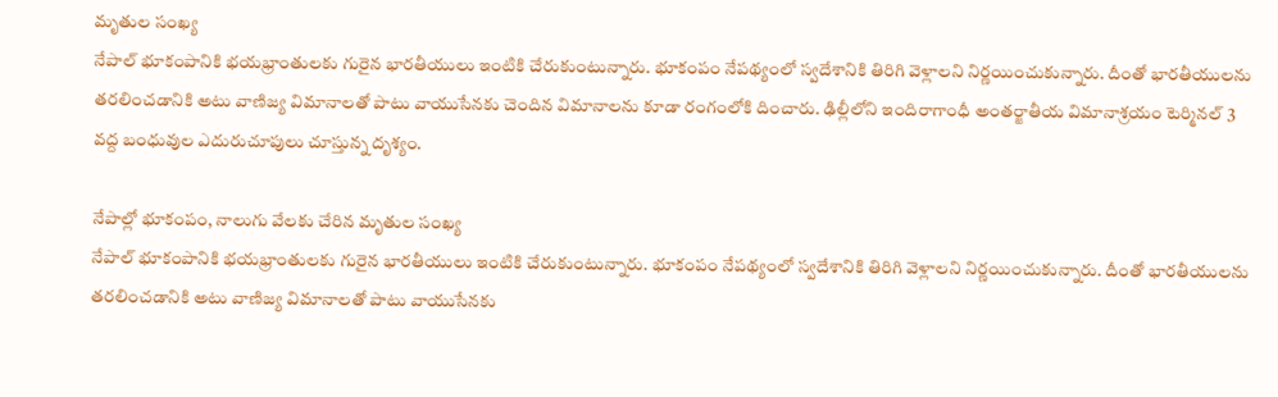మృతుల సంఖ్య
నేపాల్ భూకంపానికి భయభ్రాంతులకు గురైన భారతీయులు ఇంటికి చేరుకుంటున్నారు. భూకంపం నేపథ్యంలో స్వదేశానికి తిరిగి వెళ్లాలని నిర్ణయించుకున్నారు. దీంతో భారతీయులను తరలించడానికి అటు వాణిజ్య విమానాలతో పాటు వాయుసేనకు చెందిన విమానాలను కూడా రంగంలోకి దించారు. ఢిల్లీలోని ఇందిరాగాంధీ అంతర్జాతీయ విమానాశ్రయం టెర్మినల్ 3 వద్ద బంధువుల ఎదురుచూపులు చూస్తున్న దృశ్యం.

నేపాల్లో భూకంపం, నాలుగు వేలకు చేరిన మృతుల సంఖ్య
నేపాల్ భూకంపానికి భయభ్రాంతులకు గురైన భారతీయులు ఇంటికి చేరుకుంటున్నారు. భూకంపం నేపథ్యంలో స్వదేశానికి తిరిగి వెళ్లాలని నిర్ణయించుకున్నారు. దీంతో భారతీయులను తరలించడానికి అటు వాణిజ్య విమానాలతో పాటు వాయుసేనకు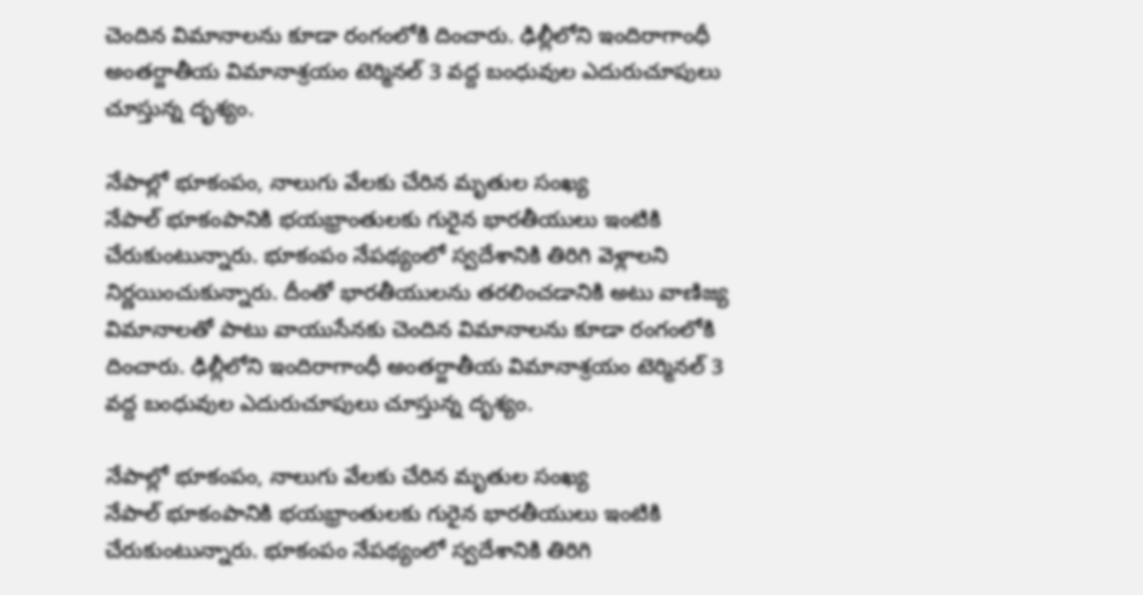చెందిన విమానాలను కూడా రంగంలోకి దించారు. ఢిల్లీలోని ఇందిరాగాంధీ అంతర్జాతీయ విమానాశ్రయం టెర్మినల్ 3 వద్ద బంధువుల ఎదురుచూపులు చూస్తున్న దృశ్యం.

నేపాల్లో భూకంపం, నాలుగు వేలకు చేరిన మృతుల సంఖ్య
నేపాల్ భూకంపానికి భయభ్రాంతులకు గురైన భారతీయులు ఇంటికి చేరుకుంటున్నారు. భూకంపం నేపథ్యంలో స్వదేశానికి తిరిగి వెళ్లాలని నిర్ణయించుకున్నారు. దీంతో భారతీయులను తరలించడానికి అటు వాణిజ్య విమానాలతో పాటు వాయుసేనకు చెందిన విమానాలను కూడా రంగంలోకి దించారు. ఢిల్లీలోని ఇందిరాగాంధీ అంతర్జాతీయ విమానాశ్రయం టెర్మినల్ 3 వద్ద బంధువుల ఎదురుచూపులు చూస్తున్న దృశ్యం.

నేపాల్లో భూకంపం, నాలుగు వేలకు చేరిన మృతుల సంఖ్య
నేపాల్ భూకంపానికి భయభ్రాంతులకు గురైన భారతీయులు ఇంటికి చేరుకుంటున్నారు. భూకంపం నేపథ్యంలో స్వదేశానికి తిరిగి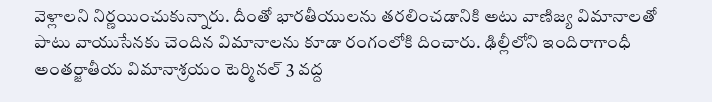వెళ్లాలని నిర్ణయించుకున్నారు. దీంతో భారతీయులను తరలించడానికి అటు వాణిజ్య విమానాలతో పాటు వాయుసేనకు చెందిన విమానాలను కూడా రంగంలోకి దించారు. ఢిల్లీలోని ఇందిరాగాంధీ అంతర్జాతీయ విమానాశ్రయం టెర్మినల్ 3 వద్ద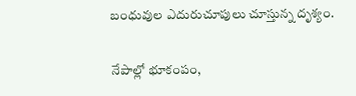బంధువుల ఎదురుచూపులు చూస్తున్న దృశ్యం.

నేపాల్లో భూకంపం,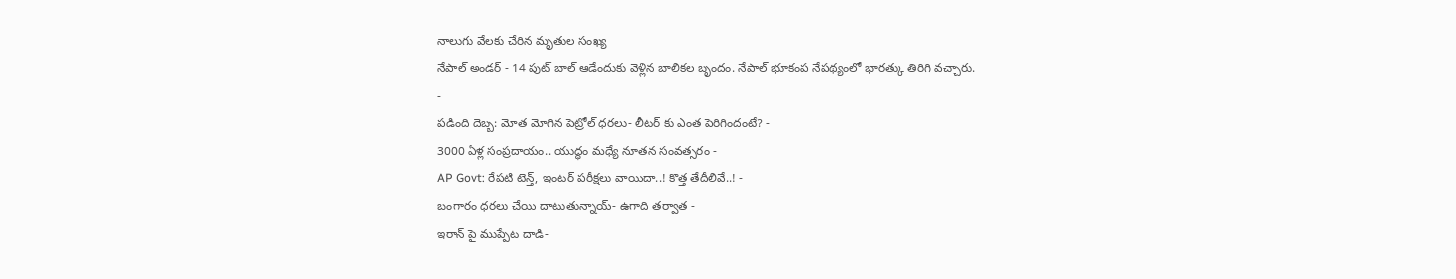నాలుగు వేలకు చేరిన మృతుల సంఖ్య
నేపాల్ అండర్ - 14 పుట్ బాల్ ఆడేందుకు వెళ్లిన బాలికల బృందం. నేపాల్ భూకంప నేపథ్యంలో భారత్కు తిరిగి వచ్చారు.
-
పడింది దెబ్బ: మోత మోగిన పెట్రోల్ ధరలు- లీటర్ కు ఎంత పెరిగిందంటే? -
3000 ఏళ్ల సంప్రదాయం.. యుద్ధం మధ్యే నూతన సంవత్సరం -
AP Govt: రేపటి టెన్త్, ఇంటర్ పరీక్షలు వాయిదా..! కొత్త తేదీలివే..! -
బంగారం ధరలు చేయి దాటుతున్నాయ్- ఉగాది తర్వాత -
ఇరాన్ పై ముప్పేట దాడి-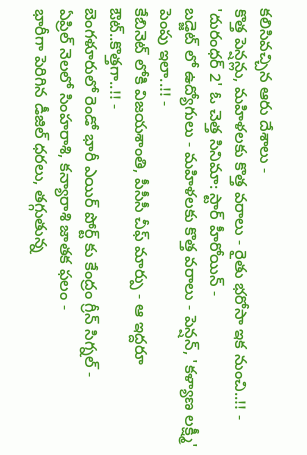కలిసివచ్చిన ఆరు దేశాలు -
కొత్త పెన్షన్లు, మహిళలకు కొత్త వరాలు - రైతు భరోసా ఇక నుంచి..!! -
'దురంధర్ 2' ఓ చెత్త సినిమా: స్టార్ హీరోయిన్ -
బడ్జెట్ లో ఉద్యోగులు - మహిళలకు కొత్త వరాలు - పెన్షన్, 'కళ్యాణ లక్ష్మీ' పెంపు ఇలా..!! -
కేబినెట్ లోకి విజయశాంతి, పీసీసీ చీఫ్ మార్పు - ఆ ఇద్దరూ ఔట్..కొత్తగా..!! -
బెంగళూరులో రెండో భారీ ఎయిర్ పోర్ట్ కు కేంద్రం గ్రీన్ సిగ్నల్ -
ఏప్రిల్ నెలలో సింహరాశి, కన్యారాశి జాతక ఫలం -
భారీగా పెరిగిన డీజిల్ ధరలు, తగ్గుతున్న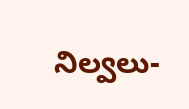నిల్వలు-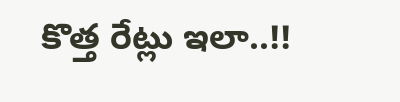కొత్త రేట్లు ఇలా..!!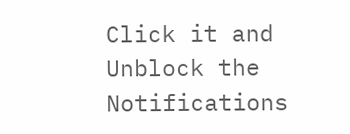Click it and Unblock the Notifications